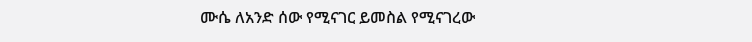ሙሴ ለአንድ ሰው የሚናገር ይመስል የሚናገረው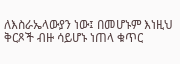ለእስራኤላውያን ነው፤ በመሆኑም እነዚህ ቅርጾች ብዙ ሳይሆኑ ነጠላ ቁጥር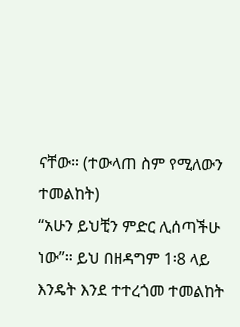ናቸው። (ተውላጠ ስም የሚለውን ተመልከት)
“አሁን ይህቺን ምድር ሊሰጣችሁ ነው”። ይህ በዘዳግም 1፡8 ላይ እንዴት እንደ ተተረጎመ ተመልከት